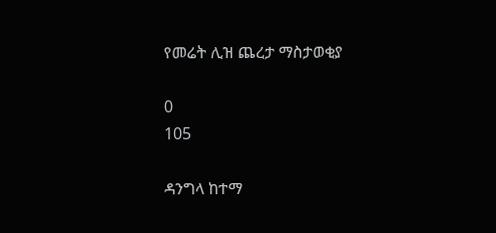የመሬት ሊዝ ጨረታ ማስታወቂያ

0
105

ዳንግላ ከተማ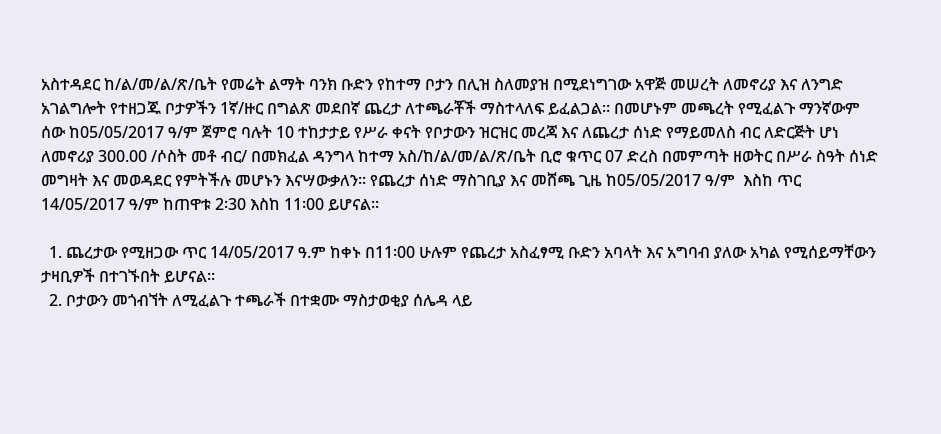አስተዳደር ከ/ል/መ/ል/ጽ/ቤት የመሬት ልማት ባንክ ቡድን የከተማ ቦታን በሊዝ ስለመያዝ በሚደነግገው አዋጅ መሠረት ለመኖሪያ እና ለንግድ አገልግሎት የተዘጋጁ ቦታዎችን 1ኛ/ዙር በግልጽ መደበኛ ጨረታ ለተጫራቾች ማስተላለፍ ይፈልጋል፡፡ በመሆኑም መጫረት የሚፈልጉ ማንኛውም ሰው ከ05/05/2017 ዓ/ም ጀምሮ ባሉት 10 ተከታታይ የሥራ ቀናት የቦታውን ዝርዝር መረጃ እና ለጨረታ ሰነድ የማይመለስ ብር ለድርጅት ሆነ ለመኖሪያ 300.00 /ሶስት መቶ ብር/ በመክፈል ዳንግላ ከተማ አስ/ከ/ል/መ/ል/ጽ/ቤት ቢሮ ቁጥር 07 ድረስ በመምጣት ዘወትር በሥራ ስዓት ሰነድ መግዛት እና መወዳደር የምትችሉ መሆኑን እናሣውቃለን፡፡ የጨረታ ሰነድ ማስገቢያ እና መሸጫ ጊዜ ከ05/05/2017 ዓ/ም  እስከ ጥር 14/05/2017 ዓ/ም ከጠዋቱ 2፡30 እስከ 11፡00 ይሆናል፡፡

  1. ጨረታው የሚዘጋው ጥር 14/05/2017 ዓ.ም ከቀኑ በ11፡00 ሁሉም የጨረታ አስፈፃሚ ቡድን አባላት እና አግባብ ያለው አካል የሚሰይማቸውን ታዛቢዎች በተገኙበት ይሆናል፡፡
  2. ቦታውን መጎብኘት ለሚፈልጉ ተጫራች በተቋሙ ማስታወቂያ ሰሌዳ ላይ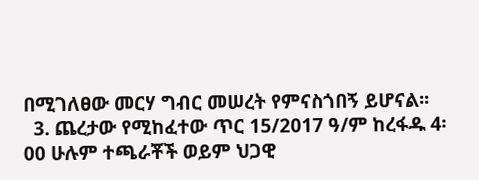በሚገለፀው መርሃ ግብር መሠረት የምናስጎበኝ ይሆናል፡፡
  3. ጨረታው የሚከፈተው ጥር 15/2017 ዓ/ም ከረፋዱ 4፡00 ሁሉም ተጫራቾች ወይም ህጋዊ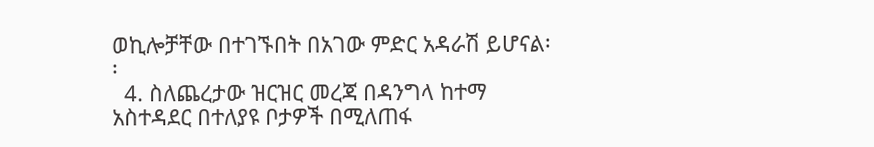ወኪሎቻቸው በተገኙበት በአገው ምድር አዳራሽ ይሆናል፡፡
  4. ስለጨረታው ዝርዝር መረጃ በዳንግላ ከተማ አስተዳደር በተለያዩ ቦታዎች በሚለጠፋ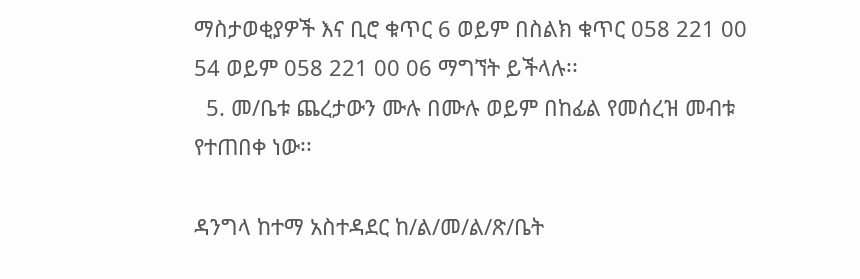ማስታወቂያዎች እና ቢሮ ቁጥር 6 ወይም በስልክ ቁጥር 058 221 00 54 ወይም 058 221 00 06 ማግኘት ይችላሉ፡፡
  5. መ/ቤቱ ጨረታውን ሙሉ በሙሉ ወይም በከፊል የመሰረዝ መብቱ የተጠበቀ ነው፡፡

ዳንግላ ከተማ አስተዳደር ከ/ል/መ/ል/ጽ/ቤት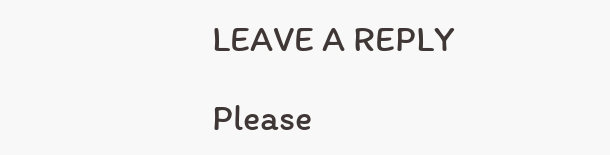LEAVE A REPLY

Please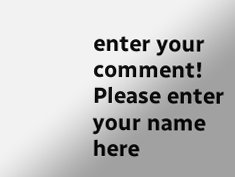enter your comment!
Please enter your name here